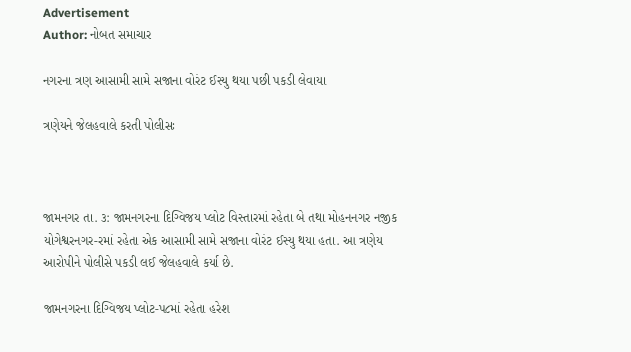Advertisement
Author: નોબત સમાચાર

નગરના ત્રણ આસામી સામે સજાના વોરંટ ઈસ્યુ થયા પછી પકડી લેવાયા

ત્રણેયને જેલહવાલે કરતી પોલીસઃ



જામનગર તા. ૩: જામનગરના દિગ્વિજય પ્લોટ વિસ્તારમાં રહેતા બે તથા મોહનનગર નજીક યોગેશ્વરનગર-રમાં રહેતા એક આસામી સામે સજાના વોરંટ ઈસ્યુ થયા હતા. આ ત્રણેય આરોપીને પોલીસે પકડી લઈ જેલહવાલે કર્યા છે.

જામનગરના દિગ્વિજય પ્લોટ-પ૮માં રહેતા હરેશ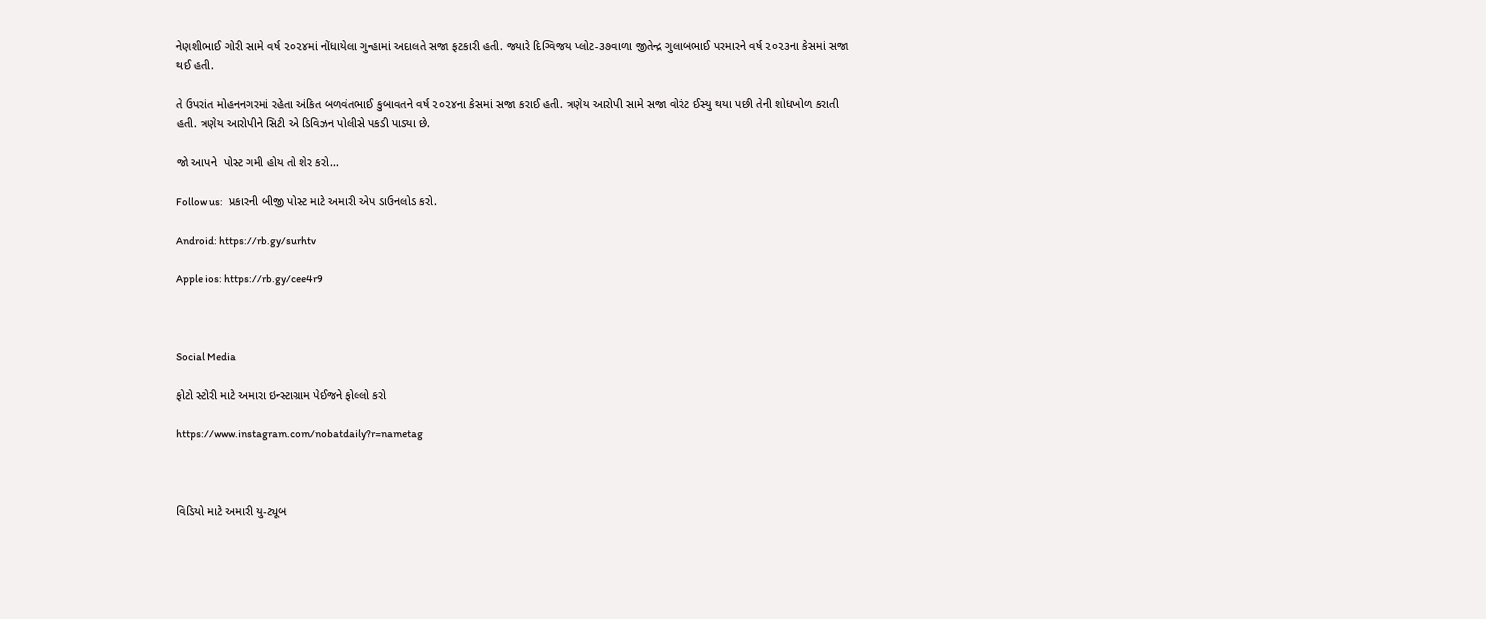નેણશીભાઈ ગોરી સામે વર્ષ ૨૦૨૪માં નોંધાયેલા ગુન્હામાં અદાલતે સજા ફટકારી હતી. જ્યારે દિગ્વિજય પ્લોટ-૩૭વાળા જીતેન્દ્ર ગુલાબભાઈ પરમારને વર્ષ ૨૦૨૩ના કેસમાં સજા થઈ હતી.

તે ઉપરાંત મોહનનગરમાં રહેતા અંકિત બળવંતભાઈ કુબાવતને વર્ષ ૨૦૨૪ના કેસમાં સજા કરાઈ હતી. ત્રણેય આરોપી સામે સજા વોરંટ ઈસ્યુ થયા પછી તેની શોધખોળ કરાતી હતી. ત્રણેય આરોપીને સિટી એ ડિવિઝન પોલીસે પકડી પાડ્યા છે.

જો આપને  પોસ્ટ ગમી હોય તો શેર કરો...

Follow us:   પ્રકારની બીજી પોસ્ટ માટે અમારી એપ ડાઉનલોડ કરો.

Android: https://rb.gy/surhtv

Apple ios: https://rb.gy/cee4r9



Social Media

ફોટો સ્ટોરી માટે અમારા ઇન્સ્ટાગ્રામ પેઈજને ફોલ્લો કરો

https://www.instagram.com/nobatdaily?r=nametag



વિડિયો માટે અમારી યુ-ટ્યૂબ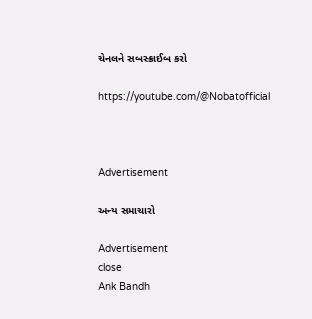ચેનલને સબસ્ક્રાઈબ કરો

https://youtube.com/@Nobatofficial



Advertisement

અન્ય સમાચારો

Advertisement
close
Ank Bandh